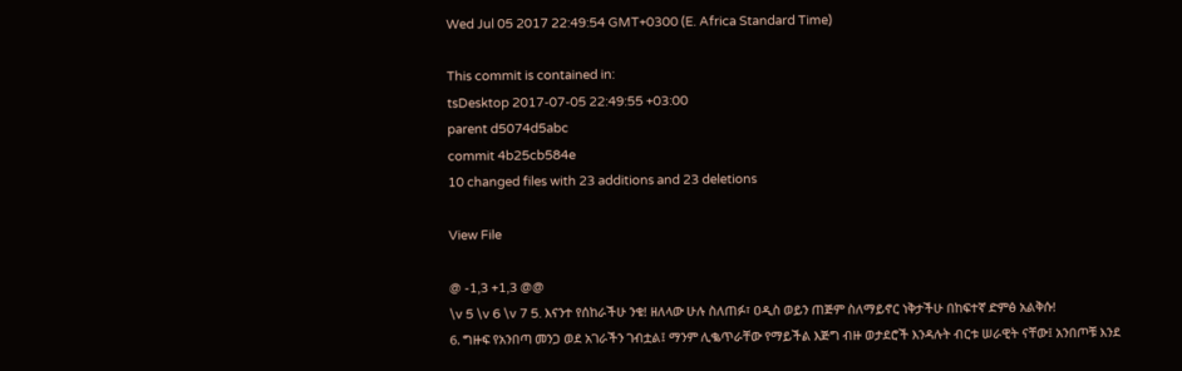Wed Jul 05 2017 22:49:54 GMT+0300 (E. Africa Standard Time)

This commit is contained in:
tsDesktop 2017-07-05 22:49:55 +03:00
parent d5074d5abc
commit 4b25cb584e
10 changed files with 23 additions and 23 deletions

View File

@ -1,3 +1,3 @@
\v 5 \v 6 \v 7 5. እናንተ የሰከራችሁ ንቁ! ዘለላው ሁሉ ስለጠፉ፣ ዐዲስ ወይን ጠጅም ስለማይኖር ነቅታችሁ በከፍተኛ ድምፅ አልቅሱ!
6. ግዙፍ የአንበጣ መንጋ ወደ አገራችን ገብቷል፤ ማንም ሊቈጥራቸው የማይችል እጅግ ብዙ ወታደሮች እንዳሉት ብርቱ ሠራዊት ናቸው፤ አንበጦቹ እንደ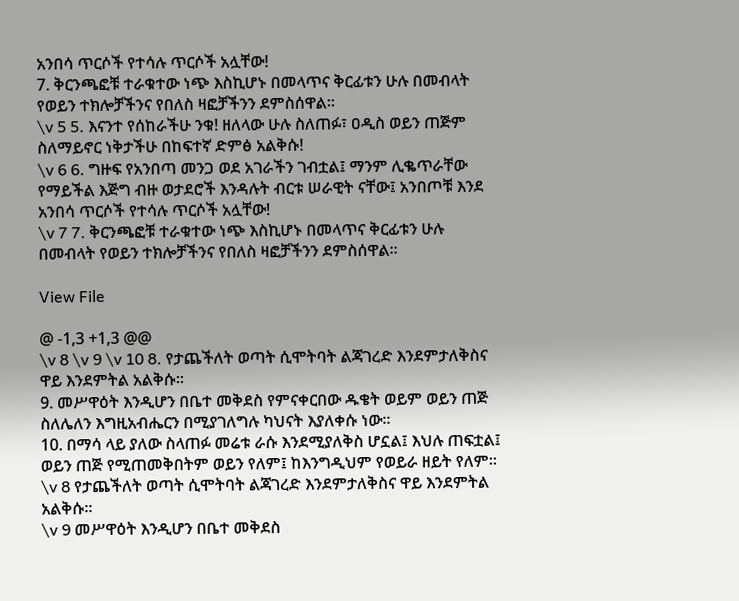አንበሳ ጥርሶች የተሳሉ ጥርሶች አሏቸው!
7. ቅርንጫፎቹ ተራቁተው ነጭ እስኪሆኑ በመላጥና ቅርፊቱን ሁሉ በመብላት የወይን ተክሎቻችንና የበለስ ዛፎቻችንን ደምስሰዋል፡፡
\v 5 5. እናንተ የሰከራችሁ ንቁ! ዘለላው ሁሉ ስለጠፉ፣ ዐዲስ ወይን ጠጅም ስለማይኖር ነቅታችሁ በከፍተኛ ድምፅ አልቅሱ!
\v 6 6. ግዙፍ የአንበጣ መንጋ ወደ አገራችን ገብቷል፤ ማንም ሊቈጥራቸው የማይችል እጅግ ብዙ ወታደሮች እንዳሉት ብርቱ ሠራዊት ናቸው፤ አንበጦቹ እንደ አንበሳ ጥርሶች የተሳሉ ጥርሶች አሏቸው!
\v 7 7. ቅርንጫፎቹ ተራቁተው ነጭ እስኪሆኑ በመላጥና ቅርፊቱን ሁሉ በመብላት የወይን ተክሎቻችንና የበለስ ዛፎቻችንን ደምስሰዋል፡፡

View File

@ -1,3 +1,3 @@
\v 8 \v 9 \v 10 8. የታጨችለት ወጣት ሲሞትባት ልጃገረድ እንደምታለቅስና ዋይ እንደምትል አልቅሱ፡፡
9. መሥዋዕት እንዲሆን በቤተ መቅደስ የምናቀርበው ዱቄት ወይም ወይን ጠጅ ስለሌለን እግዚአብሔርን በሚያገለግሉ ካህናት እያለቀሱ ነው፡፡
10. በማሳ ላይ ያለው ስላጠፉ መሬቱ ራሱ እንደሚያለቅስ ሆኗል፤ እህሉ ጠፍቷል፤ ወይን ጠጅ የሚጠመቅበትም ወይን የለም፤ ከእንግዲህም የወይራ ዘይት የለም፡፡
\v 8 የታጨችለት ወጣት ሲሞትባት ልጃገረድ እንደምታለቅስና ዋይ እንደምትል አልቅሱ፡፡
\v 9 መሥዋዕት እንዲሆን በቤተ መቅደስ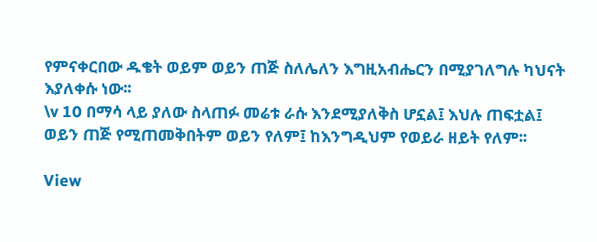የምናቀርበው ዱቄት ወይም ወይን ጠጅ ስለሌለን እግዚአብሔርን በሚያገለግሉ ካህናት እያለቀሱ ነው፡፡
\v 10 በማሳ ላይ ያለው ስላጠፉ መሬቱ ራሱ እንደሚያለቅስ ሆኗል፤ እህሉ ጠፍቷል፤ ወይን ጠጅ የሚጠመቅበትም ወይን የለም፤ ከእንግዲህም የወይራ ዘይት የለም፡፡

View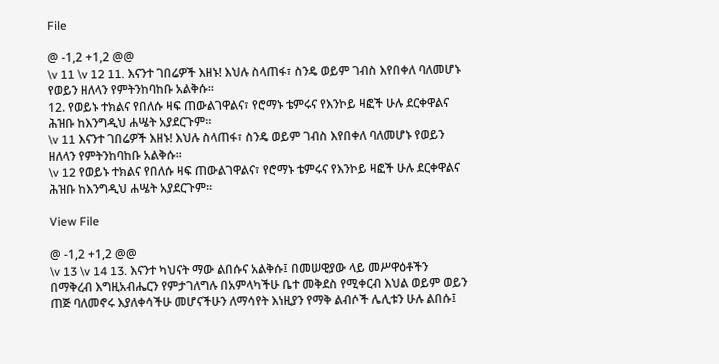File

@ -1,2 +1,2 @@
\v 11 \v 12 11. እናንተ ገበሬዎች እዘኑ! እህሉ ስላጠፋ፣ ስንዴ ወይም ገብስ እየበቀለ ባለመሆኑ የወይን ዘለላን የምትንከባከቡ አልቅሱ፡፡
12. የወይኑ ተክልና የበለሱ ዛፍ ጠውልገዋልና፣ የሮማኑ ቴምሩና የእንኮይ ዛፎች ሁሉ ደርቀዋልና ሕዝቡ ከእንግዲህ ሐሤት አያደርጉም፡፡
\v 11 እናንተ ገበሬዎች እዘኑ! እህሉ ስላጠፋ፣ ስንዴ ወይም ገብስ እየበቀለ ባለመሆኑ የወይን ዘለላን የምትንከባከቡ አልቅሱ፡፡
\v 12 የወይኑ ተክልና የበለሱ ዛፍ ጠውልገዋልና፣ የሮማኑ ቴምሩና የእንኮይ ዛፎች ሁሉ ደርቀዋልና ሕዝቡ ከእንግዲህ ሐሤት አያደርጉም፡፡

View File

@ -1,2 +1,2 @@
\v 13 \v 14 13. እናንተ ካህናት ማው ልበሱና አልቅሱ፤ በመሠዊያው ላይ መሥዋዕቶችን በማቅረብ እግዚአብሔርን የምታገለግሉ በአምላካችሁ ቤተ መቅደስ የሚቀርብ እህል ወይም ወይን ጠጅ ባለመኖሩ እያለቀሳችሁ መሆናችሁን ለማሳየት እነዚያን የማቅ ልብሶች ሌሊቱን ሁሉ ልበሱ፤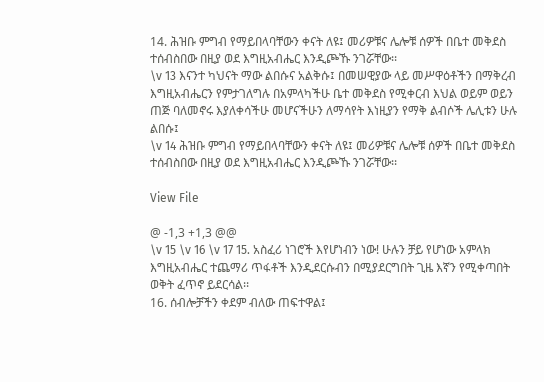14. ሕዝቡ ምግብ የማይበላባቸውን ቀናት ለዩ፤ መሪዎቹና ሌሎቹ ሰዎች በቤተ መቅደስ ተሰብስበው በዚያ ወደ እግዚአብሔር እንዲጮኹ ንገሯቸው፡፡
\v 13 እናንተ ካህናት ማው ልበሱና አልቅሱ፤ በመሠዊያው ላይ መሥዋዕቶችን በማቅረብ እግዚአብሔርን የምታገለግሉ በአምላካችሁ ቤተ መቅደስ የሚቀርብ እህል ወይም ወይን ጠጅ ባለመኖሩ እያለቀሳችሁ መሆናችሁን ለማሳየት እነዚያን የማቅ ልብሶች ሌሊቱን ሁሉ ልበሱ፤
\v 14 ሕዝቡ ምግብ የማይበላባቸውን ቀናት ለዩ፤ መሪዎቹና ሌሎቹ ሰዎች በቤተ መቅደስ ተሰብስበው በዚያ ወደ እግዚአብሔር እንዲጮኹ ንገሯቸው፡፡

View File

@ -1,3 +1,3 @@
\v 15 \v 16 \v 17 15. አስፈሪ ነገሮች እየሆነብን ነው! ሁሉን ቻይ የሆነው አምላክ እግዚአብሔር ተጨማሪ ጥፋቶች እንዲደርሱብን በሚያደርግበት ጊዜ እኛን የሚቀጣበት ወቅት ፈጥኖ ይደርሳል፡፡
16. ሰብሎቻችን ቀደም ብለው ጠፍተዋል፤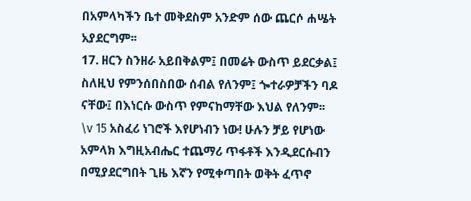በአምላካችን ቤተ መቅደስም አንድም ሰው ጨርሶ ሐሤት አያደርግም፡፡
17. ዘርን ስንዘራ አይበቅልም፤ በመሬት ውስጥ ይደርቃል፤ ስለዚህ የምንሰበስበው ሰብል የለንም፤ ጐተራዎቻችን ባዶ ናቸው፤ በእነርሱ ውስጥ የምናከማቸው እህል የለንም፡፡
\v 15 አስፈሪ ነገሮች እየሆነብን ነው! ሁሉን ቻይ የሆነው አምላክ እግዚአብሔር ተጨማሪ ጥፋቶች እንዲደርሱብን በሚያደርግበት ጊዜ እኛን የሚቀጣበት ወቅት ፈጥኖ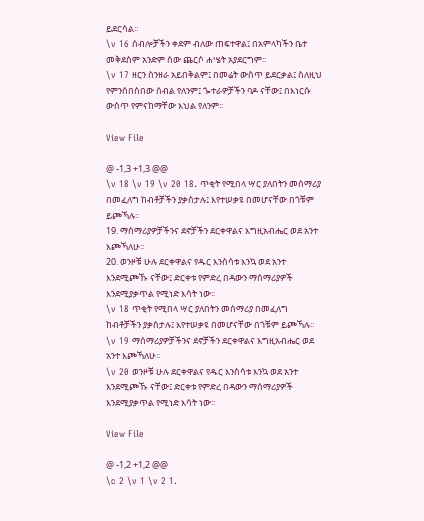ይደርሳል፡፡
\v 16 ሰብሎቻችን ቀደም ብለው ጠፍተዋል፤ በአምላካችን ቤተ መቅደስም አንድም ሰው ጨርሶ ሐሤት አያደርግም፡፡
\v 17 ዘርን ስንዘራ አይበቅልም፤ በመሬት ውስጥ ይደርቃል፤ ስለዚህ የምንሰበስበው ሰብል የለንም፤ ጐተራዎቻችን ባዶ ናቸው፤ በእነርሱ ውስጥ የምናከማቸው እህል የለንም፡፡

View File

@ -1,3 +1,3 @@
\v 18 \v 19 \v 20 18. ጥቂት የሚበላ ሣር ያለበትን መሰማሪያ በመፈለግ ከብቶቻችን ያቃስታሉ፤ እየተሠቃዩ በመሆናቸው በጎቹም ይጮኻሉ፡፡
19. ማሰማሪያዎቻችንና ደኖቻችን ደርቀዋልና እግዚአብሔር ወደ አንተ እጮኻለሁ፡፡
20. ወንዞቹ ሁሉ ደርቀዋልና የዱር እንስሳቱ እንኳ ወደ አንተ እንደሚጮኹ ናቸው፤ ድርቀቱ የምድረ በዳውን ማሰማሪያዎች እንደሚያቃጥል የሚነድ እሳት ነው፡፡
\v 18 ጥቂት የሚበላ ሣር ያለበትን መሰማሪያ በመፈለግ ከብቶቻችን ያቃስታሉ፤ እየተሠቃዩ በመሆናቸው በጎቹም ይጮኻሉ፡፡
\v 19 ማሰማሪያዎቻችንና ደኖቻችን ደርቀዋልና እግዚአብሔር ወደ አንተ እጮኻለሁ፡፡
\v 20 ወንዞቹ ሁሉ ደርቀዋልና የዱር እንስሳቱ እንኳ ወደ አንተ እንደሚጮኹ ናቸው፤ ድርቀቱ የምድረ በዳውን ማሰማሪያዎች እንደሚያቃጥል የሚነድ እሳት ነው፡፡

View File

@ -1,2 +1,2 @@
\c 2 \v 1 \v 2 1.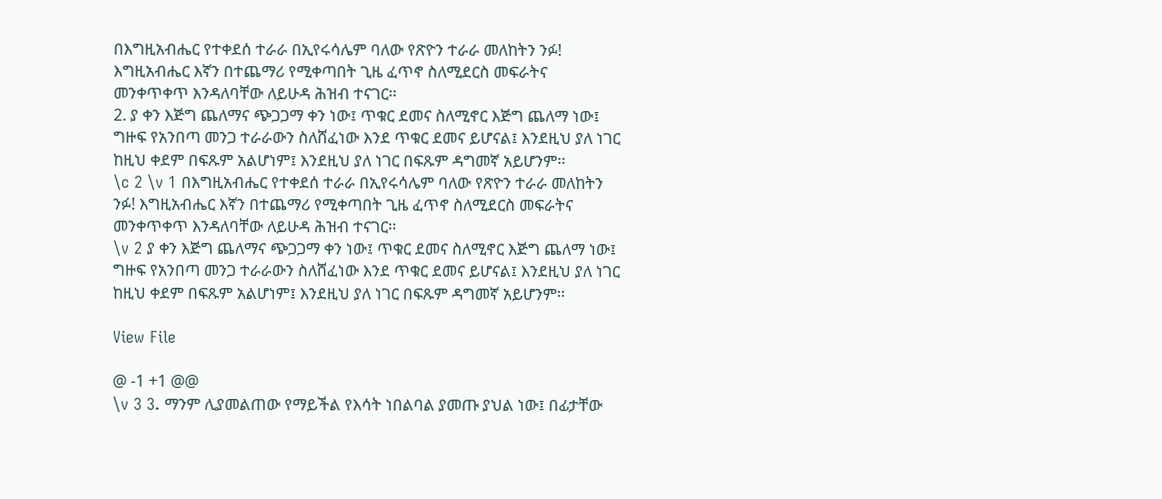በእግዚአብሔር የተቀደሰ ተራራ በኢየሩሳሌም ባለው የጽዮን ተራራ መለከትን ንፉ! እግዚአብሔር እኛን በተጨማሪ የሚቀጣበት ጊዜ ፈጥኖ ስለሚደርስ መፍራትና መንቀጥቀጥ እንዳለባቸው ለይሁዳ ሕዝብ ተናገር፡፡
2. ያ ቀን እጅግ ጨለማና ጭጋጋማ ቀን ነው፤ ጥቁር ደመና ስለሚኖር እጅግ ጨለማ ነው፤ ግዙፍ የአንበጣ መንጋ ተራራውን ስለሸፈነው እንደ ጥቁር ደመና ይሆናል፤ እንደዚህ ያለ ነገር ከዚህ ቀደም በፍጹም አልሆነም፤ እንደዚህ ያለ ነገር በፍጹም ዳግመኛ አይሆንም፡፡
\c 2 \v 1 በእግዚአብሔር የተቀደሰ ተራራ በኢየሩሳሌም ባለው የጽዮን ተራራ መለከትን ንፉ! እግዚአብሔር እኛን በተጨማሪ የሚቀጣበት ጊዜ ፈጥኖ ስለሚደርስ መፍራትና መንቀጥቀጥ እንዳለባቸው ለይሁዳ ሕዝብ ተናገር፡፡
\v 2 ያ ቀን እጅግ ጨለማና ጭጋጋማ ቀን ነው፤ ጥቁር ደመና ስለሚኖር እጅግ ጨለማ ነው፤ ግዙፍ የአንበጣ መንጋ ተራራውን ስለሸፈነው እንደ ጥቁር ደመና ይሆናል፤ እንደዚህ ያለ ነገር ከዚህ ቀደም በፍጹም አልሆነም፤ እንደዚህ ያለ ነገር በፍጹም ዳግመኛ አይሆንም፡፡

View File

@ -1 +1 @@
\v 3 3. ማንም ሊያመልጠው የማይችል የእሳት ነበልባል ያመጡ ያህል ነው፤ በፊታቸው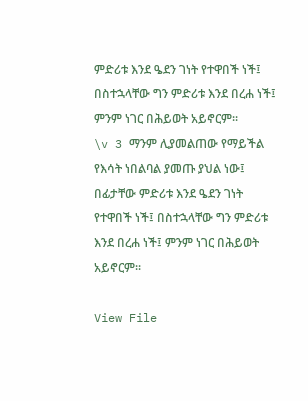ምድሪቱ እንደ ዔደን ገነት የተዋበች ነች፤ በስተኋላቸው ግን ምድሪቱ እንደ በረሐ ነች፤ ምንም ነገር በሕይወት አይኖርም፡፡
\v 3 ማንም ሊያመልጠው የማይችል የእሳት ነበልባል ያመጡ ያህል ነው፤ በፊታቸው ምድሪቱ እንደ ዔደን ገነት የተዋበች ነች፤ በስተኋላቸው ግን ምድሪቱ እንደ በረሐ ነች፤ ምንም ነገር በሕይወት አይኖርም፡፡

View File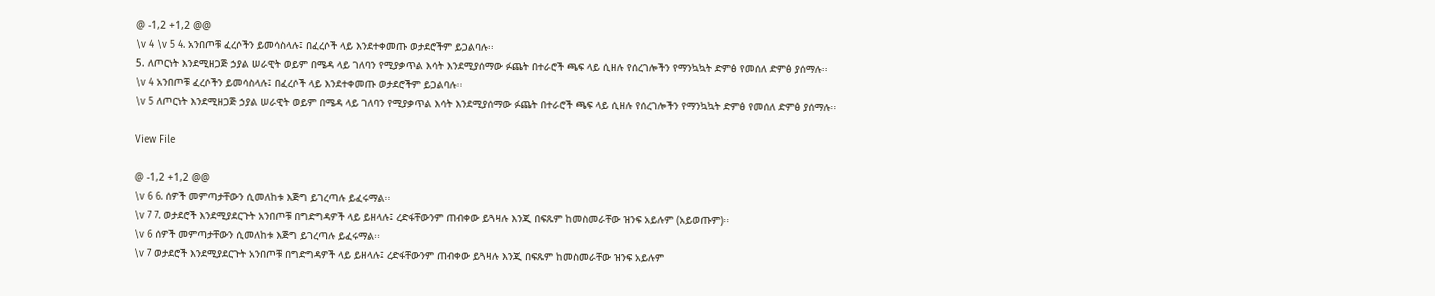@ -1,2 +1,2 @@
\v 4 \v 5 4. አንበጦቹ ፈረሶችን ይመሳስላሉ፤ በፈረሶች ላይ እንደተቀመጡ ወታደሮችም ይጋልባሉ፡፡
5. ለጦርነት እንደሚዘጋጅ ኃያል ሠራዊት ወይም በሜዳ ላይ ገለባን የሚያቃጥል እሳት እንደሚያሰማው ፉጨት በተራሮች ጫፍ ላይ ሲዘሉ የሰረገሎችን የማንኳኳት ድምፅ የመሰለ ድምፅ ያሰማሉ፡፡
\v 4 አንበጦቹ ፈረሶችን ይመሳስላሉ፤ በፈረሶች ላይ እንደተቀመጡ ወታደሮችም ይጋልባሉ፡፡
\v 5 ለጦርነት እንደሚዘጋጅ ኃያል ሠራዊት ወይም በሜዳ ላይ ገለባን የሚያቃጥል እሳት እንደሚያሰማው ፉጨት በተራሮች ጫፍ ላይ ሲዘሉ የሰረገሎችን የማንኳኳት ድምፅ የመሰለ ድምፅ ያሰማሉ፡፡

View File

@ -1,2 +1,2 @@
\v 6 6. ሰዎች መምጣታቸውን ሲመለከቱ እጅግ ይገረጣሉ ይፈሩማል፡፡
\v 7 7. ወታደሮች እንደሚያደርጉት አንበጦቹ በግድግዳዎች ላይ ይዘላሉ፤ ረድፋቸውንም ጠብቀው ይጓዛሉ እንጂ በፍጹም ከመስመራቸው ዝንፍ አይሉም (አይወጡም)፡፡
\v 6 ሰዎች መምጣታቸውን ሲመለከቱ እጅግ ይገረጣሉ ይፈሩማል፡፡
\v 7 ወታደሮች እንደሚያደርጉት አንበጦቹ በግድግዳዎች ላይ ይዘላሉ፤ ረድፋቸውንም ጠብቀው ይጓዛሉ እንጂ በፍጹም ከመስመራቸው ዝንፍ አይሉም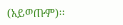(አይወጡም)፡፡